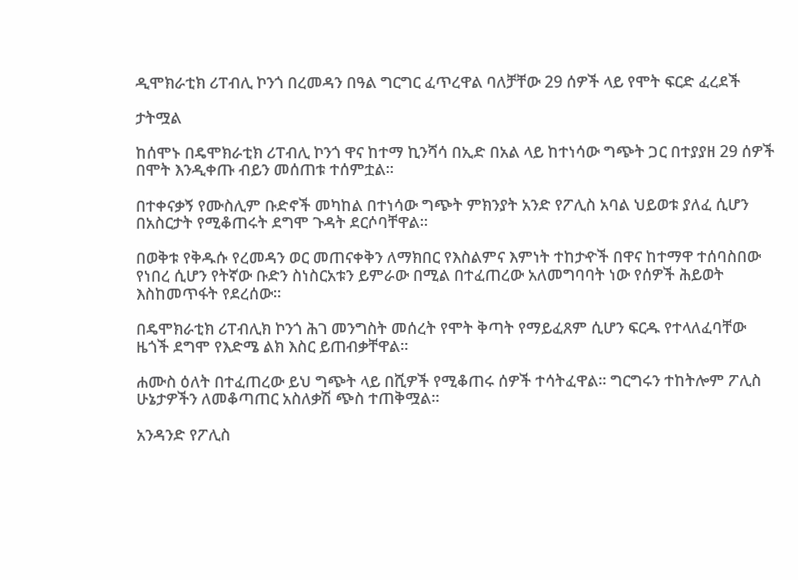ዲሞክራቲክ ሪፐብሊ ኮንጎ በረመዳን በዓል ግርግር ፈጥረዋል ባለቻቸው 29 ሰዎች ላይ የሞት ፍርድ ፈረደች

ታትሟል

ከሰሞኑ በዴሞክራቲክ ሪፐብሊ ኮንጎ ዋና ከተማ ኪንሻሳ በኢድ በአል ላይ ከተነሳው ግጭት ጋር በተያያዘ 29 ሰዎች በሞት እንዲቀጡ ብይን መሰጠቱ ተሰምቷል።

በተቀናቃኝ የሙስሊም ቡድኖች መካከል በተነሳው ግጭት ምክንያት አንድ የፖሊስ አባል ህይወቱ ያለፈ ሲሆን በአስርታት የሚቆጠሩት ደግሞ ጉዳት ደርሶባቸዋል።

በወቅቱ የቅዱሱ የረመዳን ወር መጠናቀቅን ለማክበር የእስልምና እምነት ተከታዯች በዋና ከተማዋ ተሰባስበው የነበረ ሲሆን የትኛው ቡድን ስነስርአቱን ይምራው በሚል በተፈጠረው አለመግባባት ነው የሰዎች ሕይወት እስከመጥፋት የደረሰው።

በዴሞክራቲክ ሪፐብሊክ ኮንጎ ሕገ መንግስት መሰረት የሞት ቅጣት የማይፈጸም ሲሆን ፍርዱ የተላለፈባቸው ዜጎች ደግሞ የእድሜ ልክ እስር ይጠብቃቸዋል።

ሐሙስ ዕለት በተፈጠረው ይህ ግጭት ላይ በሺዎች የሚቆጠሩ ሰዎች ተሳትፈዋል። ግርግሩን ተከትሎም ፖሊስ ሁኔታዎችን ለመቆጣጠር አስለቃሽ ጭስ ተጠቅሟል።

አንዳንድ የፖሊስ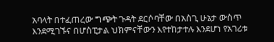አባላት በተፈጠረው ግጭት ጉዳት ደርሶባቸው በአስጊ ሁኔታ ውስጥ እንደሚገኙና በሆስፒታል ህክምናቸውን እየተከታተሉ እንደሆነ የአገሪቱ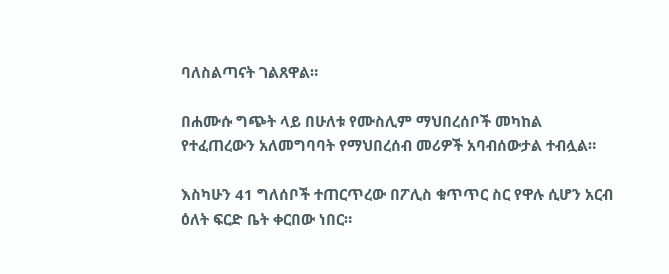ባለስልጣናት ገልጸዋል።

በሐሙሱ ግጭት ላይ በሁለቱ የሙስሊም ማህበረሰቦች መካከል የተፈጠረውን አለመግባባት የማህበረሰብ መሪዎች አባብሰውታል ተብሏል።

እስካሁን 41 ግለሰቦች ተጠርጥረው በፖሊስ ቁጥጥር ስር የዋሉ ሲሆን አርብ ዕለት ፍርድ ቤት ቀርበው ነበር።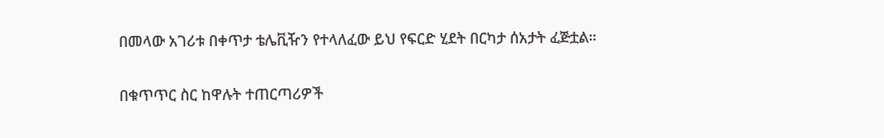በመላው አገሪቱ በቀጥታ ቴሌቪዥን የተላለፈው ይህ የፍርድ ሂደት በርካታ ሰአታት ፈጅቷል።

በቁጥጥር ስር ከዋሉት ተጠርጣሪዎች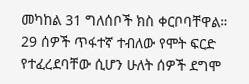መካከል 31 ግለሰቦች ክስ ቀርቦባቸዋል። 29 ሰዎች ጥፋተኛ ተብለው የሞት ፍርድ የተፈረደባቸው ሲሆን ሁለት ሰዎች ደግሞ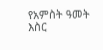የአምስት ዓመት እስር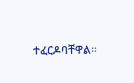ተፈርዶባቸዋል።